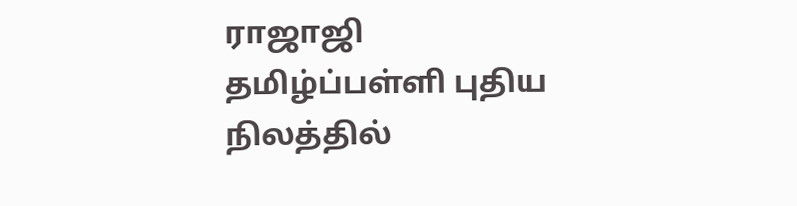ராஜாஜி தமிழ்ப்பள்ளி புதிய நிலத்தில்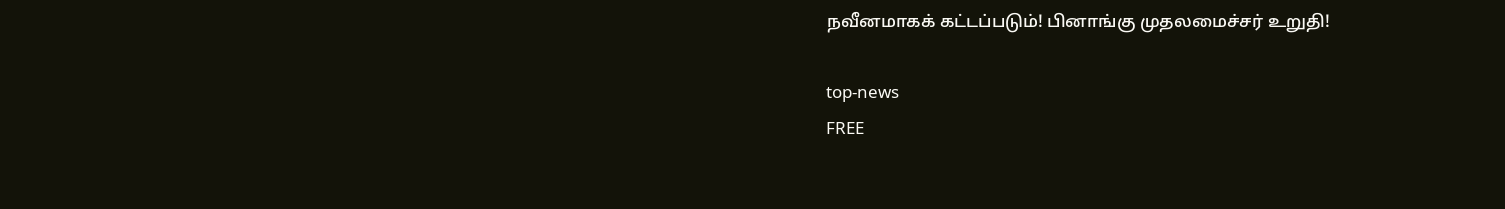நவீனமாகக் கட்டப்படும்! பினாங்கு முதலமைச்சர் உறுதி!

top-news
FREE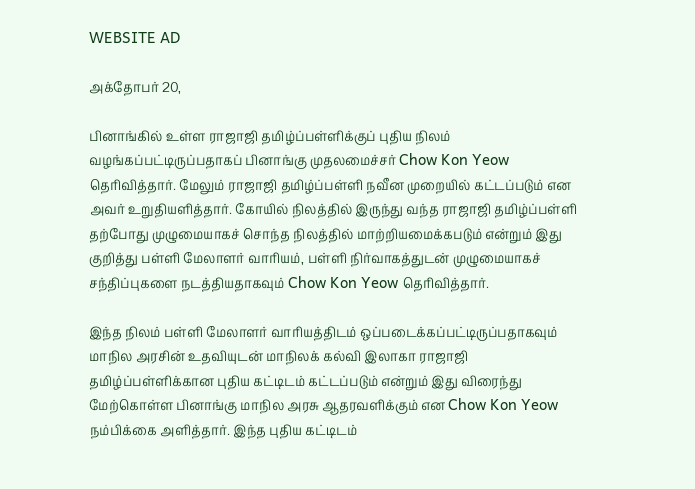WEBSITE AD

அக்தோபர் 20,

பினாங்கில் உள்ள ராஜாஜி தமிழ்ப்பள்ளிக்குப் புதிய நிலம் வழங்கப்பட்டிருப்பதாகப் பினாங்கு முதலமைச்சர் Chow Kon Yeow தெரிவித்தார். மேலும் ராஜாஜி தமிழ்ப்பள்ளி நவீன முறையில் கட்டப்படும் என அவர் உறுதியளித்தார். கோயில் நிலத்தில் இருந்து வந்த ராஜாஜி தமிழ்ப்பள்ளி தற்போது முழுமையாகச் சொந்த நிலத்தில் மாற்றியமைக்கபடும் என்றும் இது குறித்து பள்ளி மேலாளர் வாரியம், பள்ளி நிர்வாகத்துடன் முழுமையாகச் சந்திப்புகளை நடத்தியதாகவும் Chow Kon Yeow தெரிவித்தார்.

இந்த நிலம் பள்ளி மேலாளர் வாரியத்திடம் ஒப்படைக்கப்பட்டிருப்பதாகவும் மாநில அரசின் உதவியுடன் மாநிலக் கல்வி இலாகா ராஜாஜி தமிழ்ப்பள்ளிக்கான புதிய கட்டிடம் கட்டப்படும் என்றும் இது விரைந்து மேற்கொள்ள பினாங்கு மாநில அரசு ஆதரவளிக்கும் என Chow Kon Yeow நம்பிக்கை அளித்தார். இந்த புதிய கட்டிடம்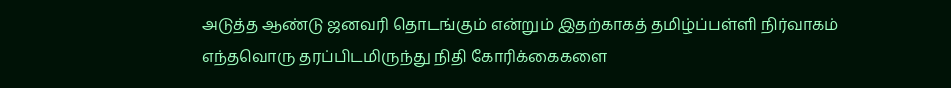அடுத்த ஆண்டு ஜனவரி தொடங்கும் என்றும் இதற்காகத் தமிழ்ப்பள்ளி நிர்வாகம் எந்தவொரு தரப்பிடமிருந்து நிதி கோரிக்கைகளை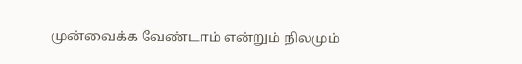முன்வைக்க வேண்டாம் என்றும் நிலமும்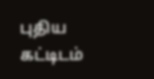புதிய கட்டிடம்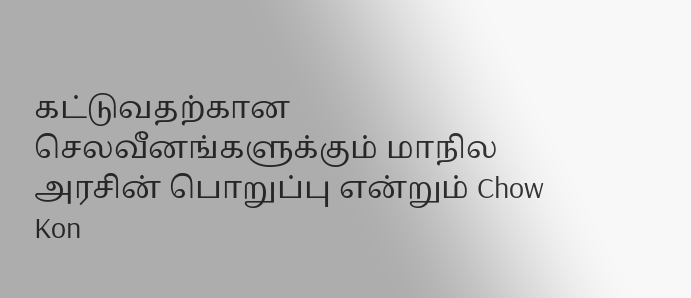கட்டுவதற்கான செலவீனங்களுக்கும் மாநில அரசின் பொறுப்பு என்றும் Chow Kon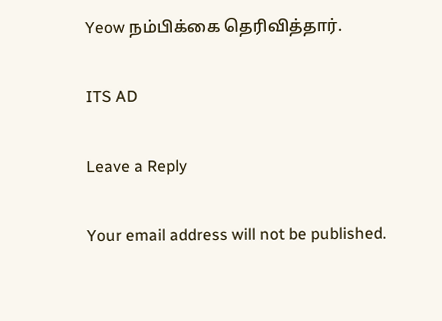Yeow நம்பிக்கை தெரிவித்தார்.

ITS AD

Leave a Reply

Your email address will not be published.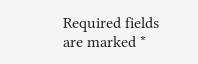Required fields are marked *